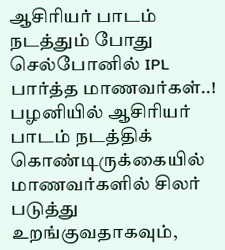ஆசிரியர் பாடம் நடத்தும் போது செல்போனில் IPL பார்த்த மாணவர்கள்..!
பழனியில் ஆசிரியர் பாடம் நடத்திக் கொண்டிருக்கையில் மாணவர்களில் சிலர் படுத்து உறங்குவதாகவும்,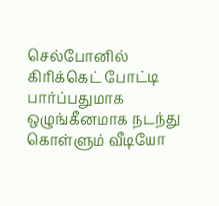செல்போனில் கிரிக்கெட் போட்டி பார்ப்பதுமாக ஒழுங்கீனமாக நடந்து கொள்ளும் வீடியோ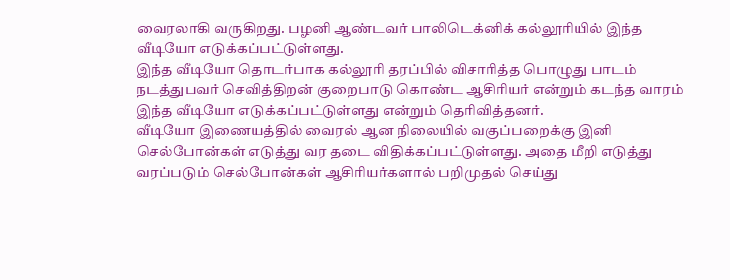வைரலாகி வருகிறது. பழனி ஆண்டவர் பாலிடெக்னிக் கல்லூரியில் இந்த வீடியோ எடுக்கப்பட்டுள்ளது.
இந்த வீடியோ தொடர்பாக கல்லூரி தரப்பில் விசாரித்த பொழுது பாடம் நடத்துபவர் செவித்திறன் குறைபாடு கொண்ட ஆசிரியர் என்றும் கடந்த வாரம் இந்த வீடியோ எடுக்கப்பட்டுள்ளது என்றும் தெரிவித்தனர்.
வீடியோ இணையத்தில் வைரல் ஆன நிலையில் வகுப்பறைக்கு இனி செல்போன்கள் எடுத்து வர தடை விதிக்கப்பட்டுள்ளது. அதை மீறி எடுத்து வரப்படும் செல்போன்கள் ஆசிரியர்களால் பறிமுதல் செய்து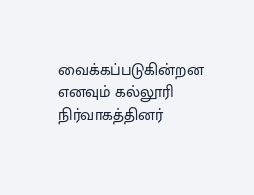வைக்கப்படுகின்றன எனவும் கல்லூரி நிர்வாகத்தினர்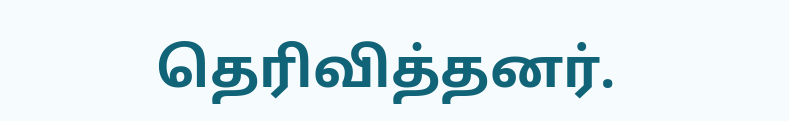தெரிவித்தனர்.